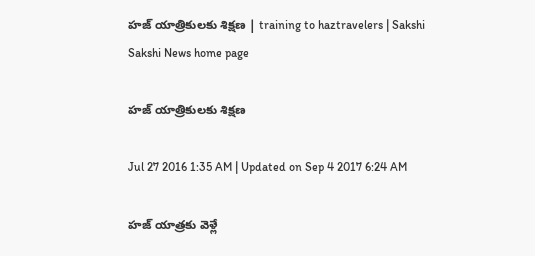హజ్‌ యాత్రికులకు శిక్షణ | training to haztravelers | Sakshi
Sakshi News home page

హజ్‌ యాత్రికులకు శిక్షణ

Jul 27 2016 1:35 AM | Updated on Sep 4 2017 6:24 AM

హజ్‌ యాత్రకు వెళ్లే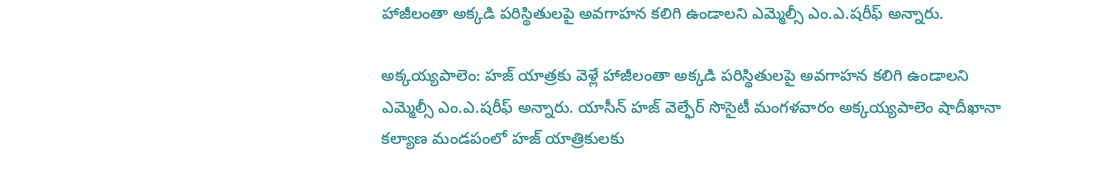హాజీలంతా అక్కడి పరిస్థితులపై అవగాహన కలిగి ఉండాలని ఎమ్మెల్సీ ఎం.ఎ.షరీఫ్‌ అన్నారు.

అక్కయ్యపాలెం: హజ్‌ యాత్రకు వెళ్లే హాజీలంతా అక్కడి పరిస్థితులపై అవగాహన కలిగి ఉండాలని ఎమ్మెల్సీ ఎం.ఎ.షరీఫ్‌ అన్నారు. యాసీన్‌ హజ్‌ వెల్ఫేర్‌ సొసైటీ మంగళవారం అక్కయ్యపాలెం షాదీఖానా కల్యాణ మండపంలో హజ్‌ యాత్రికులకు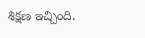శిక్షణ ఇచ్చింది.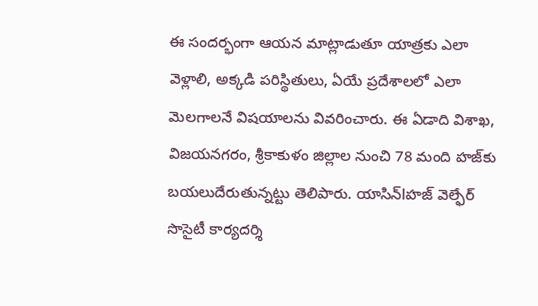ఈ సందర్భంగా ఆయన మాట్లాడుతూ యాత్రకు ఎలా వెళ్లాలి, అక్కడి పరిస్థితులు, ఏయే ప్రదేశాలలో ఎలా మెలగాలనే విషయాలను వివరించారు. ఈ ఏడాది విశాఖ, విజయనగరం, శ్రీకాకుళం జిల్లాల నుంచి 78 మంది హజ్‌కు బయలుదేరుతున్నట్టు తెలిపారు. యాసిన్‌lహజ్‌ వెల్ఫేర్‌ సొసైటీ కార్యదర్శి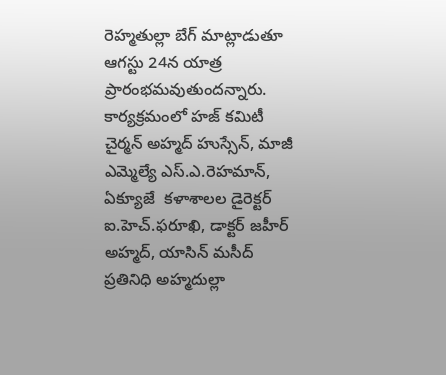రెహ్మతుల్లా బేగ్‌ మాట్లాడుతూ ఆగస్టు 24న యాత్ర ప్రారంభమవుతుందన్నారు. కార్యక్రమంలో హజ్‌ కమిటీ చైర్మన్‌ అహ్మద్‌ హుస్సేన్, మాజీ ఎమ్మెల్యే ఎస్‌.ఎ.రెహమాన్, ఏక్యూజే  కళాశాలల డైరెక్టర్‌ ఐ.హెచ్‌.ఫరూఖి, డాక్టర్‌ జహీర్‌ అహ్మద్, యాసిన్‌ మసీద్‌ ప్రతినిధి అహ్మదుల్లా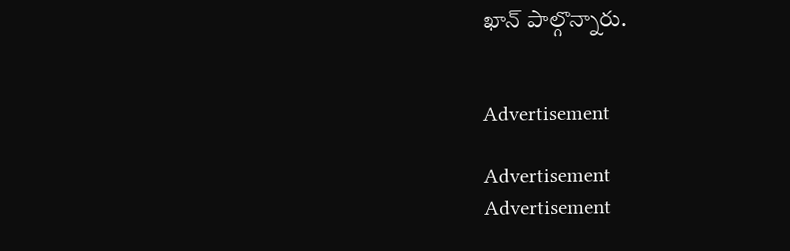ఖాన్‌ పాల్గొన్నారు.


Advertisement

Advertisement
Advertisement